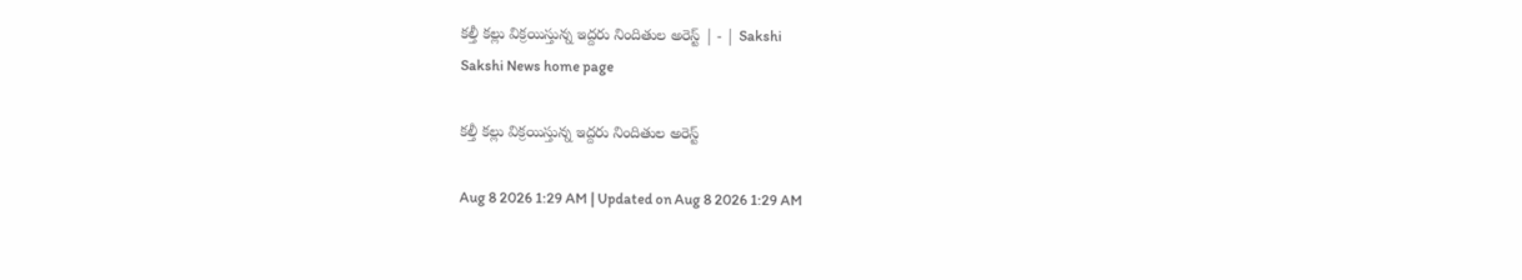కల్తీ కల్లు విక్రయిస్తున్న ఇద్దరు నిందితుల అరెస్ట్‌ | - | Sakshi
Sakshi News home page

కల్తీ కల్లు విక్రయిస్తున్న ఇద్దరు నిందితుల అరెస్ట్‌

Aug 8 2026 1:29 AM | Updated on Aug 8 2026 1:29 AM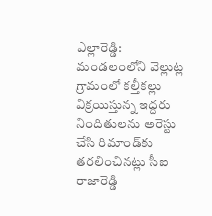ఎల్లారెడ్డి: మండలంలోని వెల్లుట్ల గ్రామంలో కల్తీకల్లు విక్రయిస్తున్న ఇద్దరు నిందితులను అరెస్టు చేసి రిమాండ్‌కు తరలించినట్లు సీఐ రాజారెడ్డి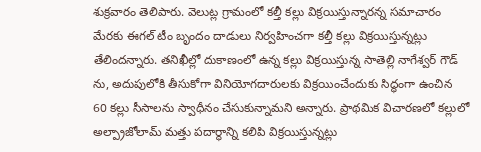శుక్రవారం తెలిపారు. వెలుట్ల గ్రామంలో కల్తీ కల్లు విక్రయిస్తున్నారన్న సమాచారం మేరకు ఈగల్‌ టీం బృందం దాడులు నిర్వహించగా కల్తీ కల్లు విక్రయిస్తున్నట్లు తేలిందన్నారు. తనిఖీల్లో దుకాణంలో ఉన్న కల్లు విక్రయిస్తున్న సాతెల్లి నాగేశ్వర్‌ గౌడ్‌ ను, అదుపులోకి తీసుకోగా వినియోగదారులకు విక్రయించేందుకు సిద్ధంగా ఉంచిన 60 కల్లు సీసాలను స్వాధీనం చేసుకున్నామని అన్నారు. ప్రాథమిక విచారణలో కల్లులో అల్ప్రాజోలామ్‌ మత్తు పదార్థాన్ని కలిపి విక్రయిస్తున్నట్లు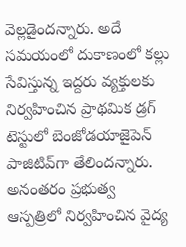వెల్లడైందన్నారు. అదే సమయంలో దుకాణంలో కల్లు సేవిస్తున్న ఇద్దరు వ్యక్తులకు నిర్వహించిన ప్రాథమిక డ్రగ్‌ టెస్టులో బెంజోడయాజైపెన్‌ పాజిటివ్‌గా తేలిందన్నారు. అనంతరం ప్రభుత్వ ఆస్పత్రిలో నిర్వహించిన వైద్య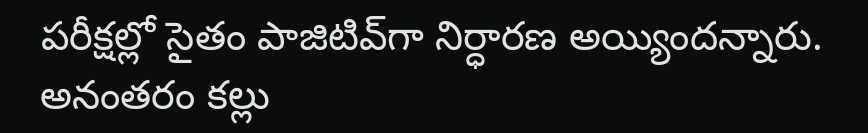పరీక్షల్లో సైతం పాజిటివ్‌గా నిర్ధారణ అయ్యిందన్నారు. అనంతరం కల్లు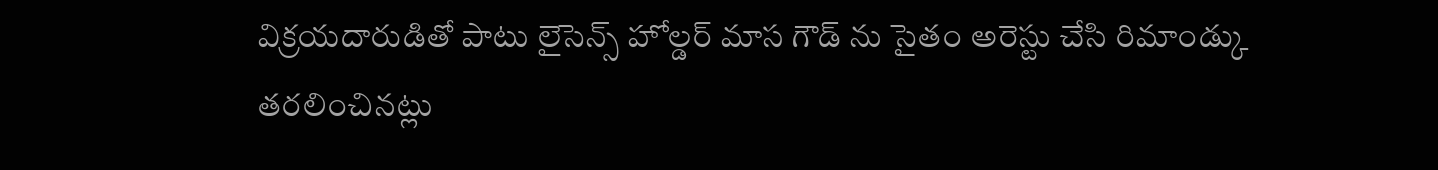విక్రయదారుడితో పాటు లైసెన్స్‌ హోల్డర్‌ మాస గౌడ్‌ ను సైతం అరెస్టు చేసి రిమాండ్కు తరలించినట్లు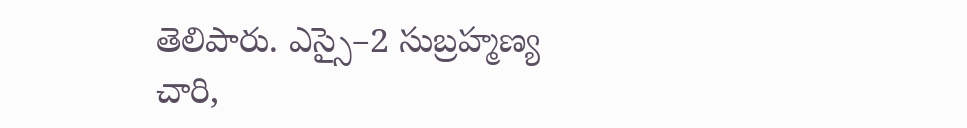తెలిపారు. ఎస్సై–2 సుబ్రహ్మణ్య చారి,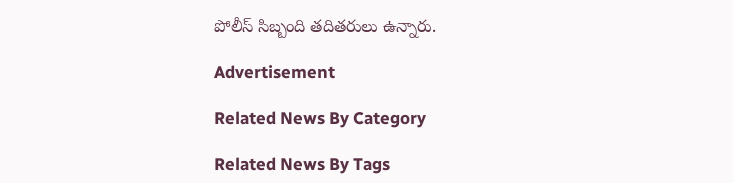పోలీస్‌ సిబ్బంది తదితరులు ఉన్నారు.

Advertisement

Related News By Category

Related News By Tags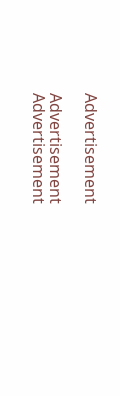Advertisement

Advertisement
Advertisement